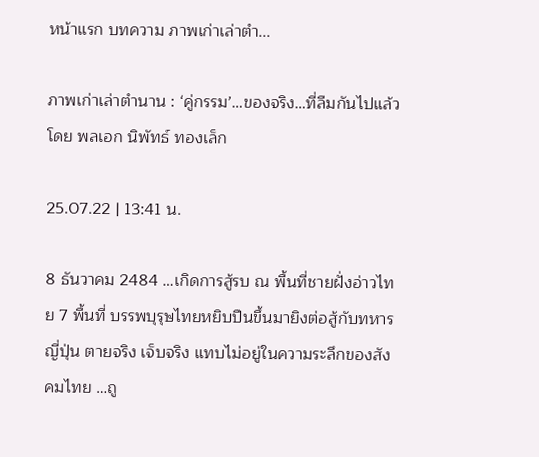หน้าแรก บทความ ภาพเก่าเล่าตำ...

ภาพเก่าเล่าตำนาน : ‘คู่กรรม’…ของจริง…ที่ลืมกันไปแล้ว โดย พลเอก นิพัทธ์ ทองเล็ก

25.07.22 | 13:41 น.

8 ธันวาคม 2484 …เกิดการสู้รบ ณ พื้นที่ชายฝั่งอ่าวไทย 7 พื้นที่ บรรพบุรุษไทยหยิบปืนขึ้นมายิงต่อสู้กับทหารญี่ปุ่น ตายจริง เจ็บจริง แทบไม่อยู่ในความระลึกของสังคมไทย …ถู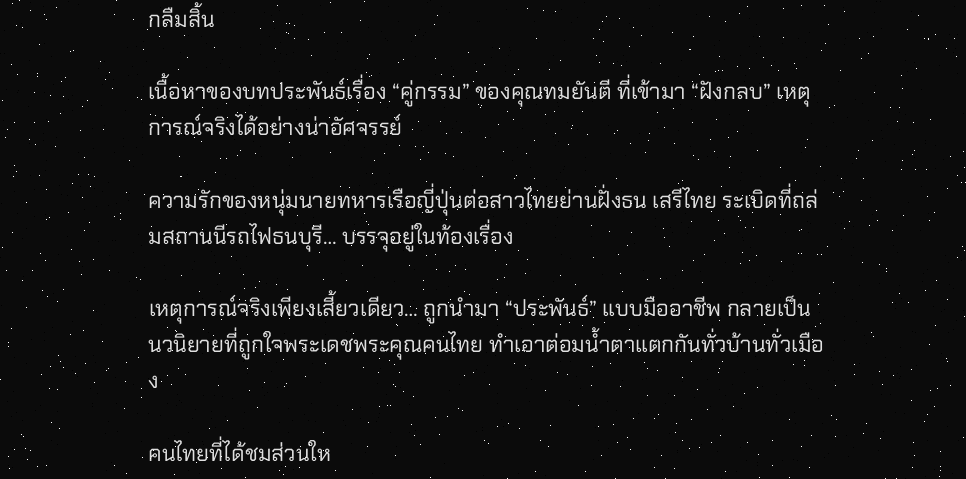กลืมสิ้น

เนื้อหาของบทประพันธ์เรื่อง “คู่กรรม” ของคุณทมยันตี ที่เข้ามา “ฝังกลบ” เหตุการณ์จริงได้อย่างน่าอัศจรรย์

ความรักของหนุ่มนายทหารเรือญี่ปุ่นต่อสาวไทยย่านฝั่งธน เสรีไทย ระเบิดที่ถล่มสถานนีรถไฟธนบุรี… บรรจุอยู่ในท้องเรื่อง

เหตุการณ์จริงเพียงเสี้ยวเดียว… ถูกนำมา “ประพันธ์” แบบมืออาชีพ กลายเป็น นวนิยายที่ถูกใจพระเดชพระคุณคนไทย ทำเอาต่อมน้ำตาแตกกันทั่วบ้านทั่วเมือง

คนไทยที่ได้ชมส่วนให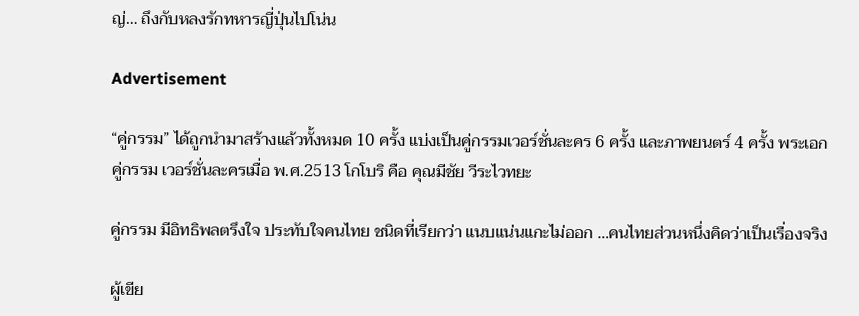ญ่… ถึงกับหลงรักทหารญี่ปุ่นไปโน่น

Advertisement

“คู่กรรม” ได้ถูกนำมาสร้างแล้วทั้งหมด 10 ครั้ง แบ่งเป็นคู่กรรมเวอร์ชั่นละคร 6 ครั้ง และภาพยนตร์ 4 ครั้ง พระเอก คู่กรรม เวอร์ชั่นละครเมื่อ พ.ศ.2513 โกโบริ คือ คุณมีชัย วีระไวทยะ

คู่กรรม มีอิทธิพลตรึงใจ ประทับใจคนไทย ชนิดที่เรียกว่า แนบแน่นแกะไม่ออก …คนไทยส่วนหนึ่งคิดว่าเป็นเรื่องจริง

ผู้เขีย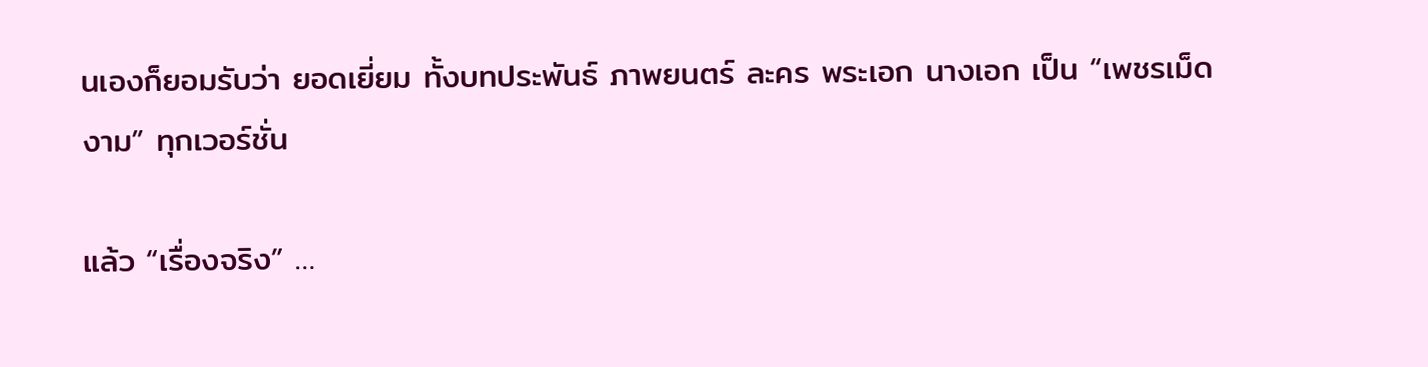นเองก็ยอมรับว่า ยอดเยี่ยม ทั้งบทประพันธ์ ภาพยนตร์ ละคร พระเอก นางเอก เป็น “เพชรเม็ดงาม” ทุกเวอร์ชั่น

แล้ว “เรื่องจริง” …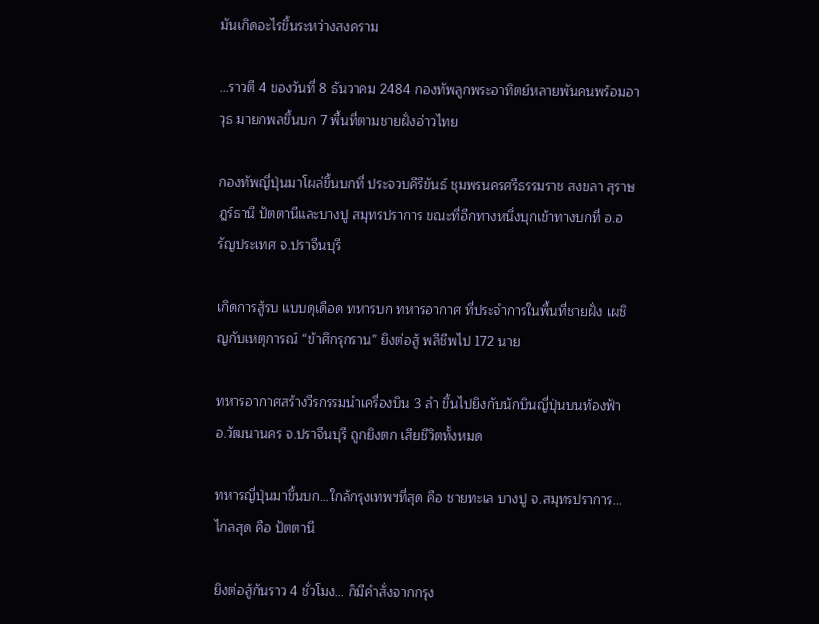มันเกิดอะไรขึ้นระหว่างสงคราม

…ราวตี 4 ของวันที่ 8 ธันวาคม 2484 กองทัพลูกพระอาทิตย์หลายพันคนพร้อมอาวุธ มายกพลขึ้นบก 7 พื้นที่ตามชายฝั่งอ่าวไทย

กองทัพญี่ปุ่นมาโผล่ขึ้นบกที่ ประจวบคีรีขันธ์ ชุมพรนครศรีธรรมราช สงขลา สุราษฎร์ธานี ปัตตานีและบางปู สมุทรปราการ ขณะที่อีกทางหนึ่งบุกเข้าทางบกที่ อ.อรัญประเทศ จ.ปราจีนบุรี

เกิดการสู้รบ แบบดุเดือด ทหารบก ทหารอากาศ ที่ประจำการในพื้นที่ชายฝั่ง เผชิญกับเหตุการณ์ “ข้าศึกรุกราน” ยิงต่อสู้ พลีชีพไป 172 นาย

ทหารอากาศสร้างวีรกรรมนำเครื่องบิน 3 ลำ ขึ้นไปยิงกับนักบินญี่ปุ่นบนท้องฟ้า อ.วัฒนานคร จ.ปราจีนบุรี ถูกยิงตก เสียชีวิตทั้งหมด

ทหารญี่ปุ่นมาขึ้นบก…ใกล้กรุงเทพฯที่สุด คือ ชายทะเล บางปู จ.สมุทรปราการ… ไกลสุด คือ ปัตตานี

ยิงต่อสู้กันราว 4 ชั่วโมง… ก็มีคำสั่งจากกรุง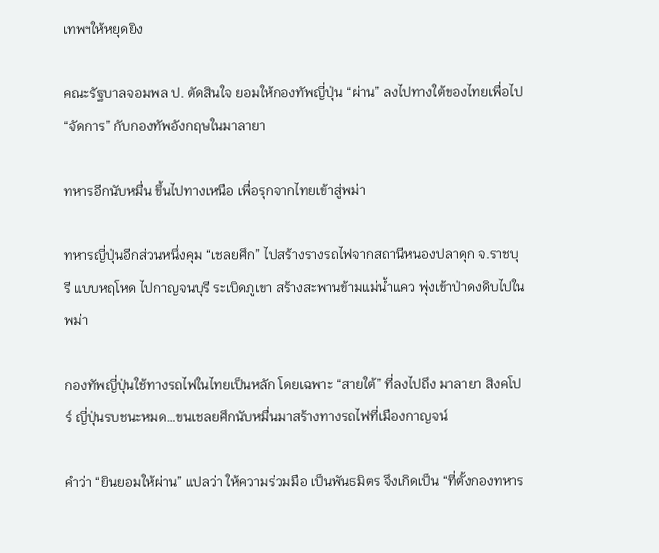เทพฯให้หยุดยิง

คณะรัฐบาลจอมพล ป. ตัดสินใจ ยอมให้กองทัพญี่ปุ่น “ผ่าน” ลงไปทางใต้ของไทยเพื่อไป “จัดการ” กับกองทัพอังกฤษในมาลายา

ทหารอีกนับหมื่น ขึ้นไปทางเหนือ เพื่อรุกจากไทยเข้าสู่พม่า

ทหารญี่ปุ่นอีกส่วนหนึ่งคุม “เชลยศึก” ไปสร้างรางรถไฟจากสถานีหนองปลาดุก จ.ราชบุรี แบบหฤโหด ไปกาญจนบุรี ระเบิดภูเขา สร้างสะพานข้ามแม่น้ำแคว พุ่งเข้าป่าดงดิบไปในพม่า

กองทัพญี่ปุ่นใช้ทางรถไฟในไทยเป็นหลัก โดยเฉพาะ “สายใต้” ที่ลงไปถึง มาลายา สิงคโปร์ ญี่ปุ่นรบชนะหมด…ขนเชลยศึกนับหมื่นมาสร้างทางรถไฟที่เมืองกาญจน์

คำว่า “ยินยอมให้ผ่าน” แปลว่า ให้ความร่วมมือ เป็นพันธมิตร จึงเกิดเป็น “ที่ตั้งกองทหาร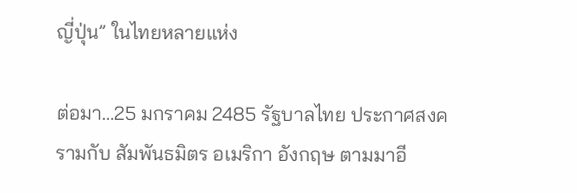ญี่ปุ่น” ในไทยหลายแห่ง

ต่อมา…25 มกราคม 2485 รัฐบาลไทย ประกาศสงครามกับ สัมพันธมิตร อเมริกา อังกฤษ ตามมาอี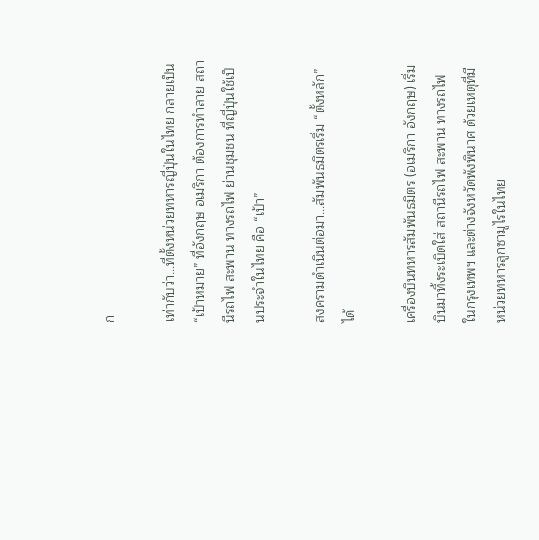ก

เท่ากับว่า…ที่ตั้งหน่วยทหารญี่ปุ่นในไทย กลายเป็น “เป้าหมาย” ที่อังกฤษ อเมริกา ต้องการทำลาย สถานีรถไฟ สะพาน ทางรถไฟ ย่านชุมชน ที่ญี่ปุ่นใช้เป็นประจำในไทย คือ “เป้า”

สงครามดำเนินต่อมา…สัมพันธมิตรเริ่ม “ตั้งหลัก” ได้

เครื่องบินทหารสัมพันธมิตร (อเมริกา อังกฤษ) เริ่มบินมาทิ้งระเบิดใส่ สถานีรถไฟ สะพาน ทางรถไฟ ในกรุงเทพฯ และต่างจังหวัดพังพินาศ ด้วยเหตุที่มีหน่วยทหารลูกซามูไรในไทย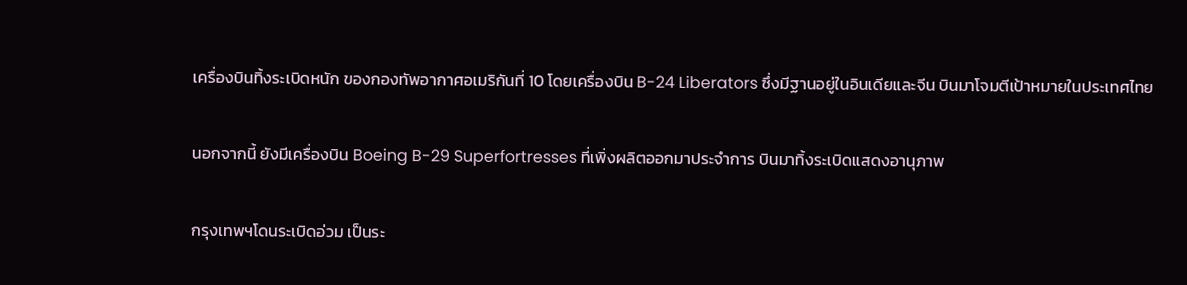เครื่องบินทิ้งระเบิดหนัก ของกองทัพอากาศอเมริกันที่ 10 โดยเครื่องบิน B-24 Liberators ซึ่งมีฐานอยู่ในอินเดียและจีน บินมาโจมตีเป้าหมายในประเทศไทย

นอกจากนี้ ยังมีเครื่องบิน Boeing B-29 Superfortresses ที่เพิ่งผลิตออกมาประจำการ บินมาทิ้งระเบิดแสดงอานุภาพ

กรุงเทพฯโดนระเบิดอ่วม เป็นระ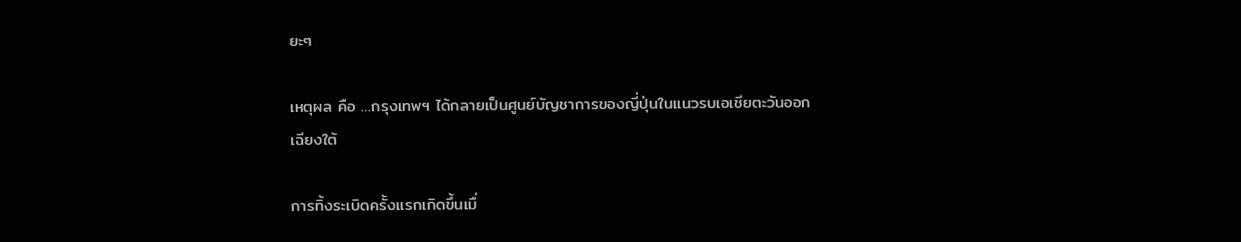ยะๆ

เหตุผล คือ …กรุงเทพฯ ได้กลายเป็นศูนย์บัญชาการของญี่ปุ่นในแนวรบเอเชียตะวันออกเฉียงใต้

การทิ้งระเบิดครั้งแรกเกิดขึ้นเมื่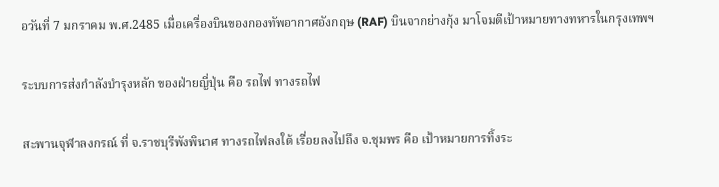อวันที่ 7 มกราคม พ.ศ.2485 เมื่อเครื่องบินของกองทัพอากาศอังกฤษ (RAF) บินจากย่างกุ้ง มาโจมตีเป้าหมายทางทหารในกรุงเทพฯ

ระบบการส่งกำลังบำรุงหลัก ของฝ่ายญี่ปุ่น คือ รถไฟ ทางรถไฟ

สะพานจุฬาลงกรณ์ ที่ จ.ราชบุรีพังพินาศ ทางรถไฟลงใต้ เรื่อยลงไปถึง จ.ชุมพร คือ เป้าหมายการทิ้งระ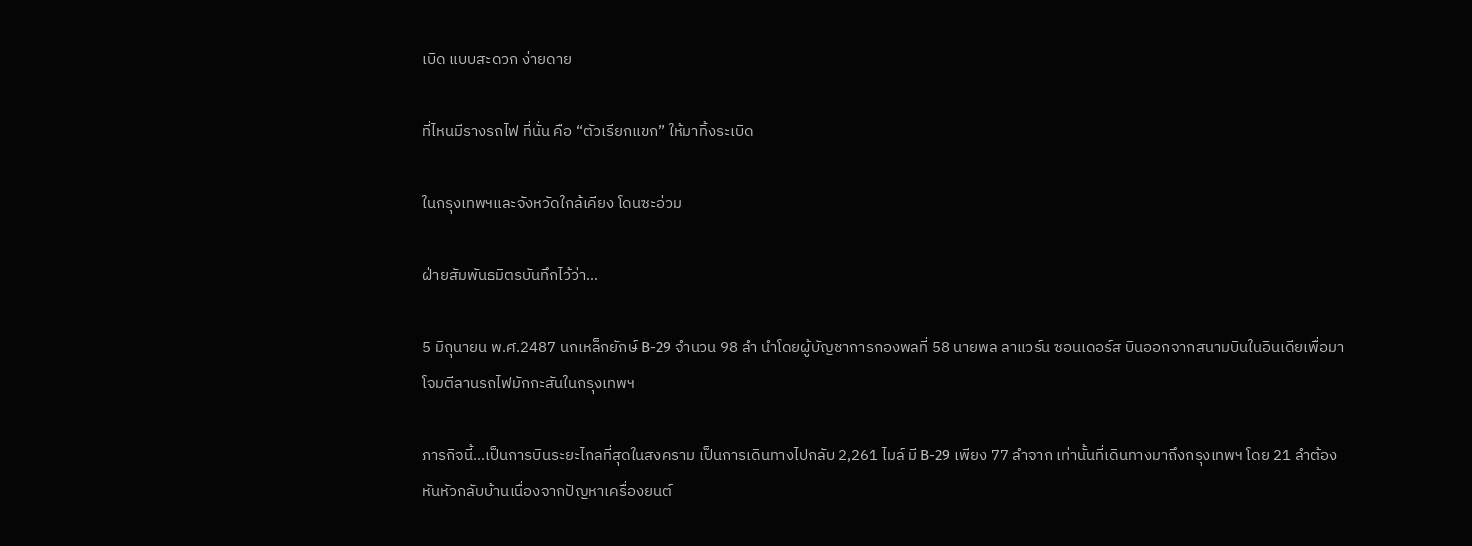เบิด แบบสะดวก ง่ายดาย

ที่ไหนมีรางรถไฟ ที่นั่น คือ “ตัวเรียกแขก” ให้มาทิ้งระเบิด

ในกรุงเทพฯและจังหวัดใกล้เคียง โดนซะอ่วม

ฝ่ายสัมพันธมิตรบันทึกไว้ว่า…

5 มิถุนายน พ.ศ.2487 นกเหล็กยักษ์ B-29 จำนวน 98 ลำ นำโดยผู้บัญชาการกองพลที่ 58 นายพล ลาแวร์น ซอนเดอร์ส บินออกจากสนามบินในอินเดียเพื่อมาโจมตีลานรถไฟมักกะสันในกรุงเทพฯ

ภารกิจนี้…เป็นการบินระยะไกลที่สุดในสงคราม เป็นการเดินทางไปกลับ 2,261 ไมล์ มี B-29 เพียง 77 ลำจาก เท่านั้นที่เดินทางมาถึงกรุงเทพฯ โดย 21 ลำต้องหันหัวกลับบ้านเนื่องจากปัญหาเครื่องยนต์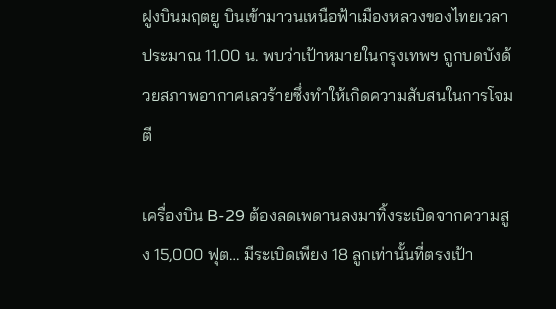ฝูงบินมฤตยู บินเข้ามาวนเหนือฟ้าเมืองหลวงของไทยเวลาประมาณ 11.00 น. พบว่าเป้าหมายในกรุงเทพฯ ถูกบดบังด้วยสภาพอากาศเลวร้ายซึ่งทำให้เกิดความสับสนในการโจมตี

เครื่องบิน B-29 ต้องลดเพดานลงมาทิ้งระเบิดจากความสูง 15,000 ฟุต… มีระเบิดเพียง 18 ลูกเท่านั้นที่ตรงเป้า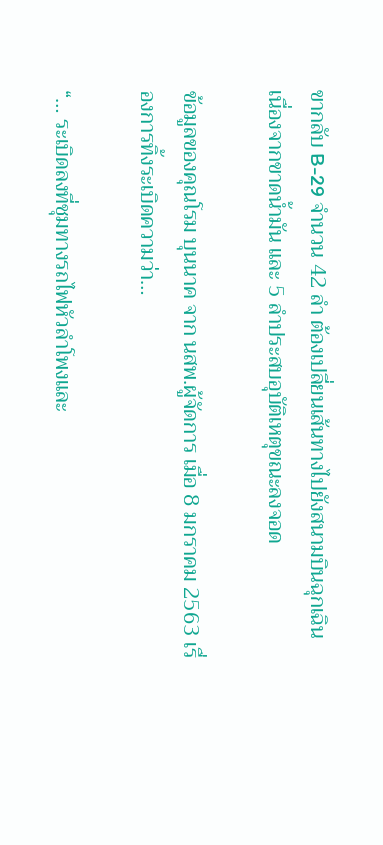ขากลับ B-29 จำนวน 42 ลำ ต้องเปลี่ยนเส้นทางไปยังสนามบินฉุกเฉิน เนื่องจากขาดน้ำมัน และ 5 ลำประสบอุบัติเหตุขณะลงจอด

ข้อมูลของคุณโรม บุนนาค จาก นสพ.ผู้จัดการ เมื่อ 8 มกราคม 2563 เรื่องการทิ้งระเบิดความว่า…

“… ระเบิดลงที่ชุมทางรถไฟหัวลำโพงและ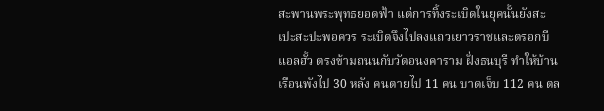สะพานพระพุทธยอดฟ้า แต่การทิ้งระเบิดในยุคนั้นยังสะเปะสะปะพอควร ระเบิดจึงไปลงแถวเยาวราชและตรอกบีแอลฮั้ว ตรงข้ามถนนกับวัดอนงคาราม ฝั่งธนบุรี ทำให้บ้านเรือนพังไป 30 หลัง คนตายไป 11 คน บาดเจ็บ 112 คน ตล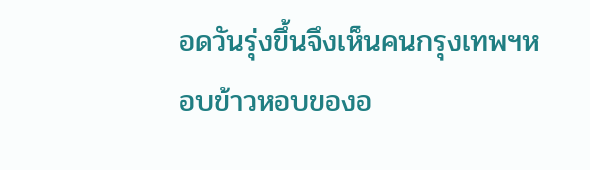อดวันรุ่งขึ้นจึงเห็นคนกรุงเทพฯหอบข้าวหอบของอ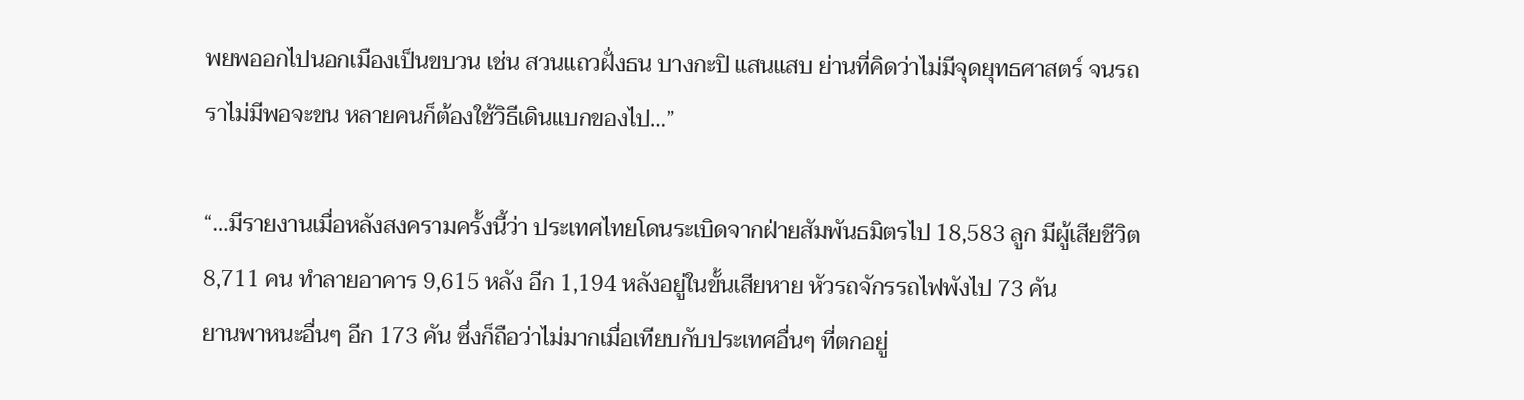พยพออกไปนอกเมืองเป็นขบวน เช่น สวนแถวฝั่งธน บางกะปิ แสนแสบ ย่านที่คิดว่าไม่มีจุดยุทธศาสตร์ จนรถราไม่มีพอจะขน หลายคนก็ต้องใช้วิธีเดินแบกของไป…”

“…มีรายงานเมื่อหลังสงครามครั้งนี้ว่า ประเทศไทยโดนระเบิดจากฝ่ายสัมพันธมิตรไป 18,583 ลูก มีผู้เสียชีวิต 8,711 คน ทำลายอาคาร 9,615 หลัง อีก 1,194 หลังอยู่ในขั้นเสียหาย หัวรถจักรรถไฟพังไป 73 คัน
ยานพาหนะอื่นๆ อีก 173 คัน ซึ่งก็ถือว่าไม่มากเมื่อเทียบกับประเทศอื่นๆ ที่ตกอยู่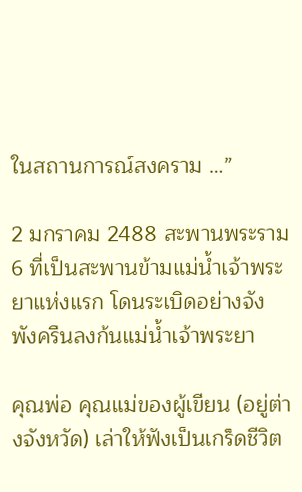ในสถานการณ์สงคราม …”

2 มกราคม 2488 สะพานพระราม 6 ที่เป็นสะพานข้ามแม่น้ำเจ้าพระยาแห่งแรก โดนระเบิดอย่างจัง พังครืนลงก้นแม่น้ำเจ้าพระยา

คุณพ่อ คุณแม่ของผู้เขียน (อยู่ต่างจังหวัด) เล่าให้ฟังเป็นเกร็ดชีวิต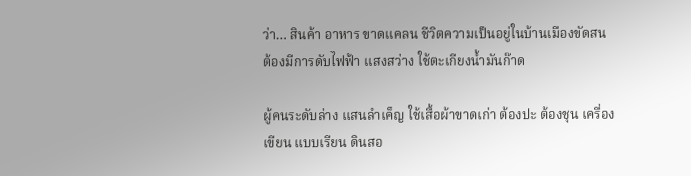ว่า… สินค้า อาหาร ขาดแคลน ชีวิตความเป็นอยู่ในบ้านเมืองขัดสน ต้องมีการดับไฟฟ้า แสงสว่าง ใช้ตะเกียงน้ำมันก๊าด

ผู้คนระดับล่าง แสนลำเค็ญ ใช้เสื้อผ้าขาดเก่า ต้องปะ ต้องชุน เครื่องเขียน แบบเรียน ดินสอ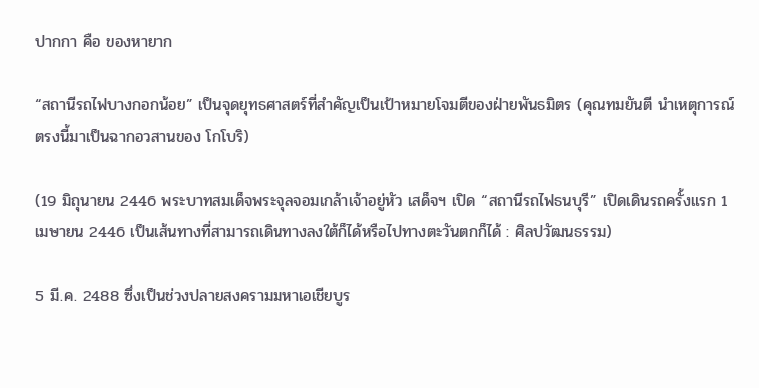ปากกา คือ ของหายาก

“สถานีรถไฟบางกอกน้อย” เป็นจุดยุทธศาสตร์ที่สำคัญเป็นเป้าหมายโจมตีของฝ่ายพันธมิตร (คุณทมยันตี นำเหตุการณ์ตรงนี้มาเป็นฉากอวสานของ โกโบริ)

(19 มิถุนายน 2446 พระบาทสมเด็จพระจุลจอมเกล้าเจ้าอยู่หัว เสด็จฯ เปิด “สถานีรถไฟธนบุรี” เปิดเดินรถครั้งแรก 1 เมษายน 2446 เป็นเส้นทางที่สามารถเดินทางลงใต้ก็ได้หรือไปทางตะวันตกก็ได้ : ศิลปวัฒนธรรม)

5 มี.ค. 2488 ซึ่งเป็นช่วงปลายสงครามมหาเอเชียบูร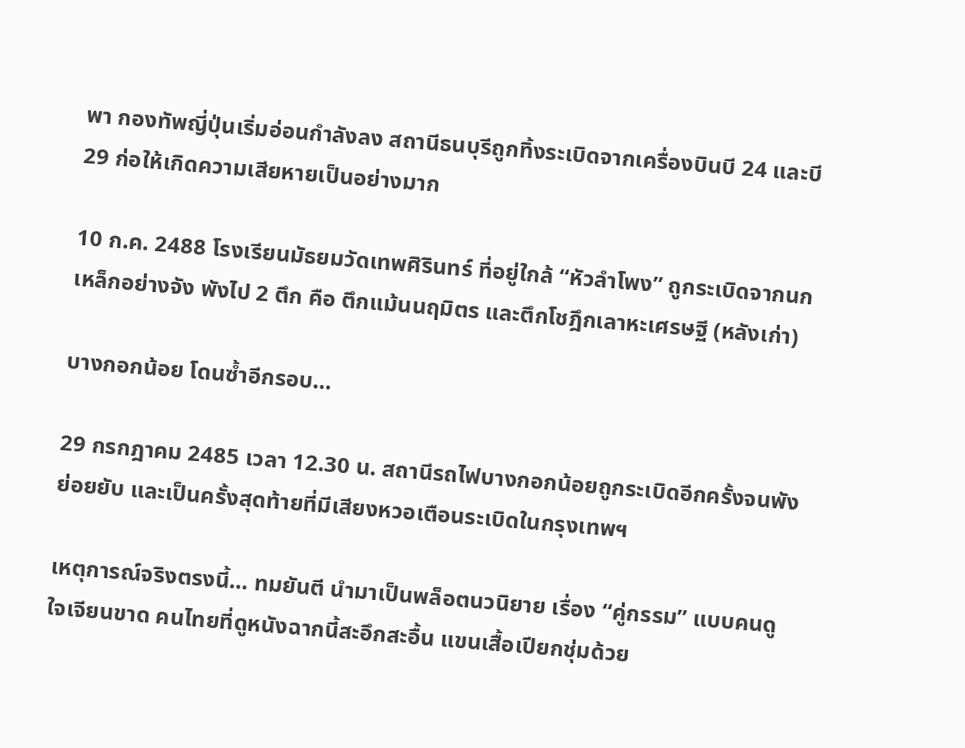พา กองทัพญี่ปุ่นเริ่มอ่อนกำลังลง สถานีธนบุรีถูกทิ้งระเบิดจากเครื่องบินบี 24 และบี 29 ก่อให้เกิดความเสียหายเป็นอย่างมาก

10 ก.ค. 2488 โรงเรียนมัธยมวัดเทพศิรินทร์ ที่อยู่ใกล้ “หัวลำโพง” ถูกระเบิดจากนกเหล็กอย่างจัง พังไป 2 ตึก คือ ตึกแม้นนฤมิตร และตึกโชฎึกเลาหะเศรษฐี (หลังเก่า)

บางกอกน้อย โดนซ้ำอีกรอบ…

29 กรกฎาคม 2485 เวลา 12.30 น. สถานีรถไฟบางกอกน้อยถูกระเบิดอีกครั้งจนพังย่อยยับ และเป็นครั้งสุดท้ายที่มีเสียงหวอเตือนระเบิดในกรุงเทพฯ

เหตุการณ์จริงตรงนี้… ทมยันตี นำมาเป็นพล็อตนวนิยาย เรื่อง “คู่กรรม” แบบคนดูใจเจียนขาด คนไทยที่ดูหนังฉากนี้สะอึกสะอื้น แขนเสื้อเปียกชุ่มด้วย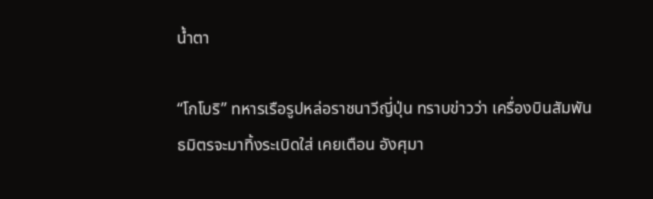น้ำตา

“โกโบริ” ทหารเรือรูปหล่อราชนาวีญี่ปุ่น ทราบข่าวว่า เครื่องบินสัมพันธมิตรจะมาทิ้งระเบิดใส่ เคยเตือน อังศุมา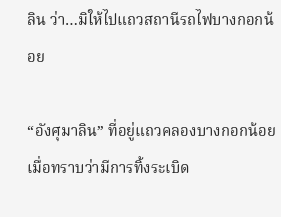ลิน ว่า…มิให้ไปแถวสถานีรถไฟบางกอกน้อย

“อังศุมาลิน” ที่อยู่แถวคลองบางกอกน้อย เมื่อทราบว่ามีการทิ้งระเบิด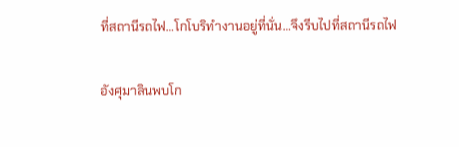ที่สถานีรถไฟ…โกโบริทำงานอยู่ที่นั่น…จึงรีบไปที่สถานีรถไฟ

อังศุมาลินพบโก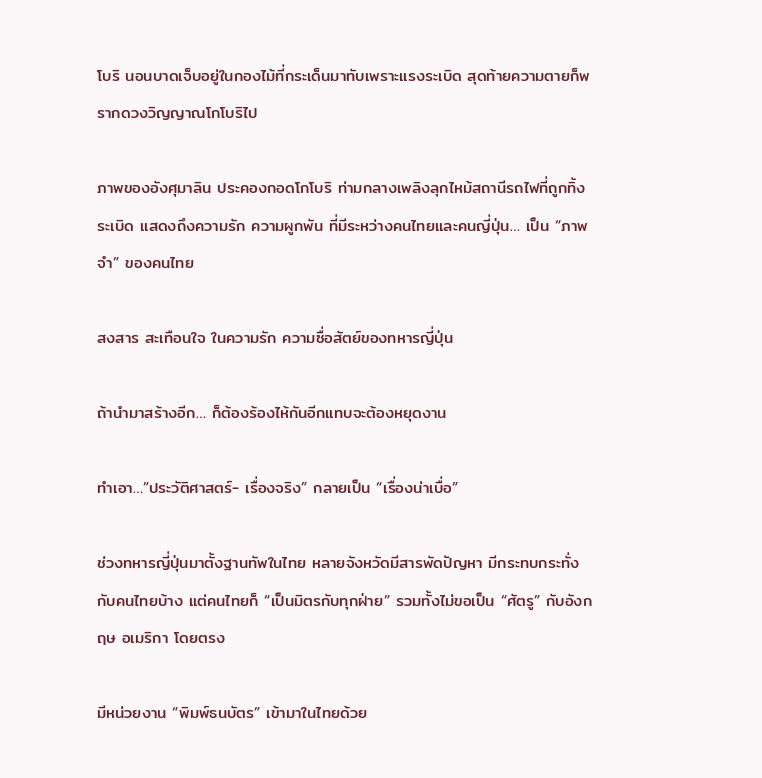โบริ นอนบาดเจ็บอยู่ในกองไม้ที่กระเด็นมาทับเพราะแรงระเบิด สุดท้ายความตายก็พรากดวงวิญญาณโกโบริไป

ภาพของอังศุมาลิน ประคองกอดโกโบริ ท่ามกลางเพลิงลุกไหม้สถานีรถไฟที่ถูกทิ้งระเบิด แสดงถึงความรัก ความผูกพัน ที่มีระหว่างคนไทยและคนญี่ปุ่น… เป็น “ภาพจำ” ของคนไทย

สงสาร สะเทือนใจ ในความรัก ความซื่อสัตย์ของทหารญี่ปุ่น

ถ้านำมาสร้างอีก… ก็ต้องร้องไห้กันอีกแทบจะต้องหยุดงาน

ทำเอา…”ประวัติศาสตร์- เรื่องจริง” กลายเป็น “เรื่องน่าเบื่อ”

ช่วงทหารญี่ปุ่นมาตั้งฐานทัพในไทย หลายจังหวัดมีสารพัดปัญหา มีกระทบกระทั่งกับคนไทยบ้าง แต่คนไทยก็ “เป็นมิตรกับทุกฝ่าย” รวมทั้งไม่ขอเป็น “ศัตรู” กับอังกฤษ อเมริกา โดยตรง

มีหน่วยงาน “พิมพ์ธนบัตร” เข้ามาในไทยด้วย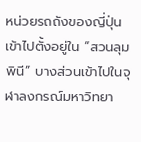หน่วยรถถังของญี่ปุ่น เข้าไปตั้งอยู่ใน “สวนลุมพินี” บางส่วนเข้าไปในจุฬาลงกรณ์มหาวิทยา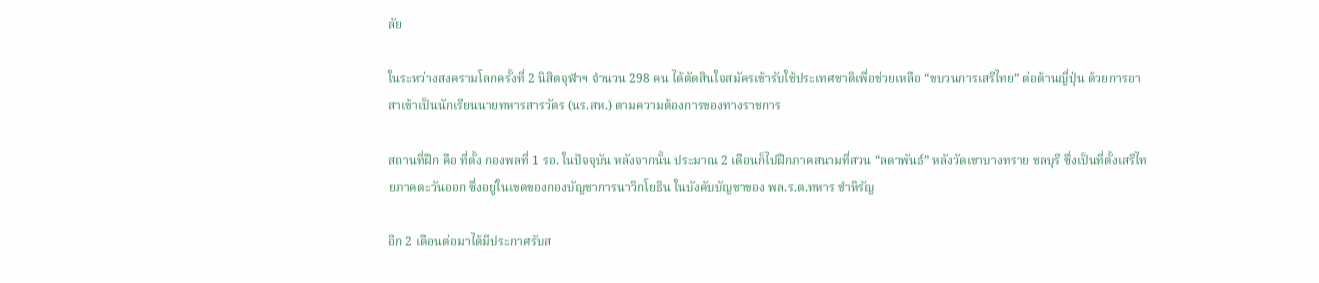ลัย

ในระหว่างสงครามโลกครั้งที่ 2 นิสิตจุฬาฯ จำนวน 298 คน ได้ตัดสินใจสมัครเข้ารับใช้ประเทศชาติเพื่อช่วยเหลือ “ขบวนการเสรีไทย” ต่อต้านญี่ปุ่น ด้วยการอาสาเข้าเป็นนักเรียนนายทหารสารวัตร (นร.สห.) ตามความต้องการของทางราชการ

สถานที่ฝึก คือ ที่ตั้ง กองพลที่ 1 รอ. ในปัจจุบัน หลังจากนั้น ประมาณ 2 เดือนก็ไปฝึกภาคสนามที่สวน “ลดาพันธ์” หลังวัดเขาบางทราย ชลบุรี ซึ่งเป็นที่ตั้งเสรีไทยภาคตะวันออก ซึ่งอยู่ในเขตของกองบัญชาการนาวิกโยธิน ในบังคับบัญชาของ พล.ร.ต.ทหาร ขำหิรัญ

อีก 2 เดือนต่อมาได้มีประกาศรับส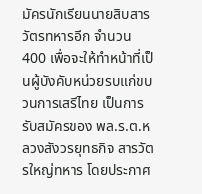มัครนักเรียนนายสิบสารวัตรทหารอีก จำนวน 400 เพื่อจะให้ทำหน้าที่เป็นผู้บังคับหน่วยรบแก่ขบวนการเสรีไทย เป็นการรับสมัครของ พล.ร.ต.หลวงสังวรยุทธกิจ สารวัตรใหญ่ทหาร โดยประกาศ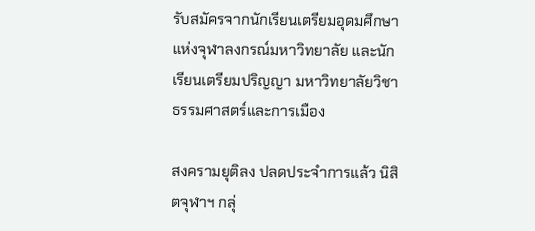รับสมัครจากนักเรียนเตรียมอุดมศึกษาแห่งจุฬาลงกรณ์มหาวิทยาลัย และนักเรียนเตรียมปริญญา มหาวิทยาลัยวิชาธรรมศาสตร์และการเมือง

สงครามยุติลง ปลดประจำการแล้ว นิสิตจุฬาฯ กลุ่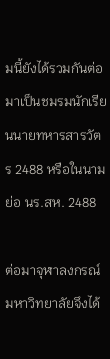มนี้ยังได้รวมกันต่อมาเป็นชมรมนักเรียนนายทหารสารวัตร 2488 หรือในนามย่อ นร.สห. 2488

ต่อมาจุฬาลงกรณ์มหาวิทยาลัยจึงได้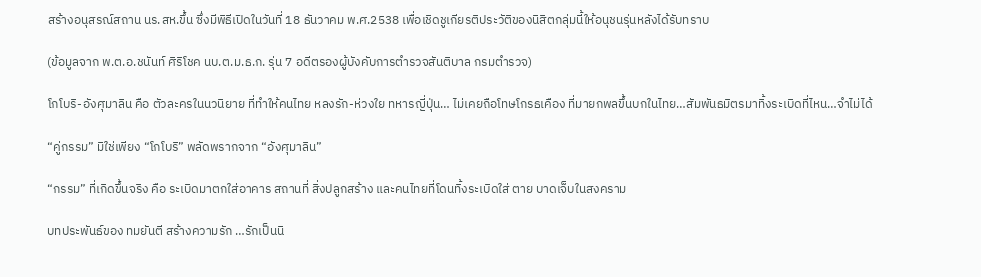สร้างอนุสรณ์สถาน นร.สห.ขึ้น ซึ่งมีพิธีเปิดในวันที่ 18 ธันวาคม พ.ศ.2538 เพื่อเชิดชูเกียรติประวัติของนิสิตกลุ่มนี้ให้อนุชนรุ่นหลังได้รับทราบ

(ข้อมูลจาก พ.ต.อ.ชนันท์ ศิริโชค นบ.ต.ม.ธ.ก. รุ่น 7 อดีตรองผู้บังคับการตำรวจสันติบาล กรมตำรวจ)

โกโบริ-อังศุมาลิน คือ ตัวละครในนวนิยาย ที่ทำให้คนไทย หลงรัก-ห่วงใย ทหารญี่ปุ่น… ไม่เคยถือโทษโกรธเคือง ที่มายกพลขึ้นบกในไทย…สัมพันธมิตรมาทิ้งระเบิดที่ไหน…จำไม่ได้

“คู่กรรม” มิใช่เพียง “โกโบริ” พลัดพรากจาก “อังศุมาลิน”

“กรรม” ที่เกิดขึ้นจริง คือ ระเบิดมาตกใส่อาคาร สถานที่ สิ่งปลูกสร้าง และคนไทยที่โดนทิ้งระเบิดใส่ ตาย บาดเจ็บในสงคราม

บทประพันธ์ของ ทมยันตี สร้างความรัก …รักเป็นนิ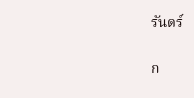รันดร์

ก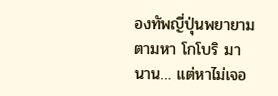องทัพญี่ปุ่นพยายามตามหา โกโบริ มานาน… แต่หาไม่เจอ